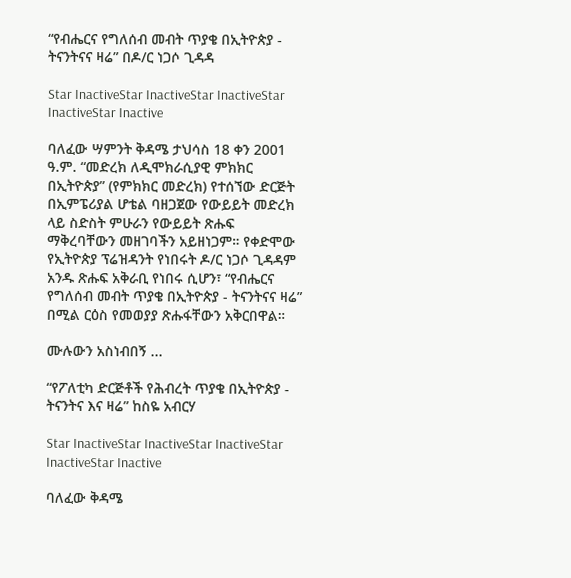“የብሔርና የግለሰብ መብት ጥያቄ በኢትዮጵያ - ትናንትናና ዛሬ” በዶ/ር ነጋሶ ጊዳዳ

Star InactiveStar InactiveStar InactiveStar InactiveStar Inactive

ባለፈው ሣምንት ቅዳሜ ታህሳስ 18 ቀን 2001 ዓ.ም. “መድረክ ለዲሞክራሲያዊ ምክክር በኢትዮጵያ” (የምክክር መድረክ) የተሰኘው ድርጅት በኢምፔሪያል ሆቴል ባዘጋጀው የውይይት መድረክ ላይ ስድስት ምሁራን የውይይት ጽሑፍ ማቅረባቸውን መዘገባችን አይዘነጋም። የቀድሞው የኢትዮጵያ ፕሬዝዳንት የነበሩት ዶ/ር ነጋሶ ጊዳዳም አንዱ ጽሑፍ አቅራቢ የነበሩ ሲሆን፣ “የብሔርና የግለሰብ መብት ጥያቄ በኢትዮጵያ - ትናንትናና ዛሬ” በሚል ርዕስ የመወያያ ጽሑፋቸውን አቅርበዋል።

ሙሉውን አስነብበኝ ...

“የፖለቲካ ድርጅቶች የሕብረት ጥያቄ በኢትዮጵያ - ትናንትና እና ዛሬ” ከስዬ አብርሃ

Star InactiveStar InactiveStar InactiveStar InactiveStar Inactive

ባለፈው ቅዳሜ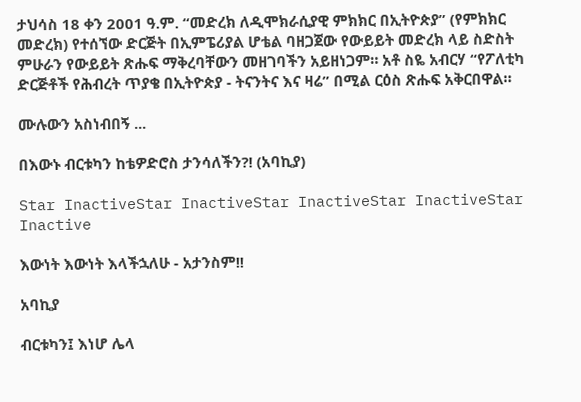ታህሳስ 18 ቀን 2001 ዓ.ም. “መድረክ ለዲሞክራሲያዊ ምክክር በኢትዮጵያ” (የምክክር መድረክ) የተሰኘው ድርጅት በኢምፔሪያል ሆቴል ባዘጋጀው የውይይት መድረክ ላይ ስድስት ምሁራን የውይይት ጽሑፍ ማቅረባቸውን መዘገባችን አይዘነጋም። አቶ ስዬ አብርሃ “የፖለቲካ ድርጅቶች የሕብረት ጥያቄ በኢትዮጵያ - ትናንትና እና ዛሬ” በሚል ርዕስ ጽሑፍ አቅርበዋል።

ሙሉውን አስነብበኝ ...

በእውኑ ብርቱካን ከቴዎድሮስ ታንሳለችን?! (አባኪያ)

Star InactiveStar InactiveStar InactiveStar InactiveStar Inactive

እውነት እውነት እላችኋለሁ - አታንስም!!

አባኪያ

ብርቱካን፤ እነሆ ሌላ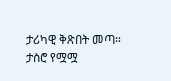ታሪካዊ ቅጽበት መጣ። ታስሮ የሟሟ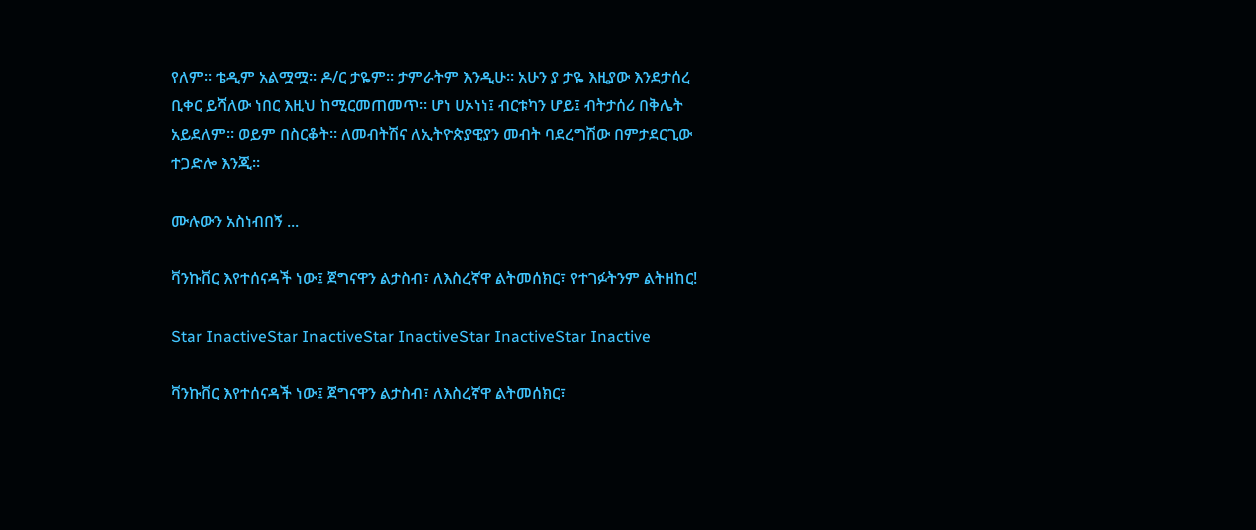የለም። ቴዲም አልሟሟ። ዶ/ር ታዬም። ታምራትም እንዲሁ። አሁን ያ ታዬ እዚያው እንደታሰረ ቢቀር ይሻለው ነበር እዚህ ከሚርመጠመጥ። ሆነ ሀኦነነ፤ ብርቱካን ሆይ፤ ብትታሰሪ በቅሌት አይደለም። ወይም በስርቆት። ለመብትሽና ለኢትዮጵያዊያን መብት ባደረግሽው በምታደርጊው ተጋድሎ እንጂ።

ሙሉውን አስነብበኝ ...

ቫንኩቨር እየተሰናዳች ነው፤ ጀግናዋን ልታስብ፣ ለእስረኛዋ ልትመሰክር፣ የተገፉትንም ልትዘከር!

Star InactiveStar InactiveStar InactiveStar InactiveStar Inactive

ቫንኩቨር እየተሰናዳች ነው፤ ጀግናዋን ልታስብ፣ ለእስረኛዋ ልትመሰክር፣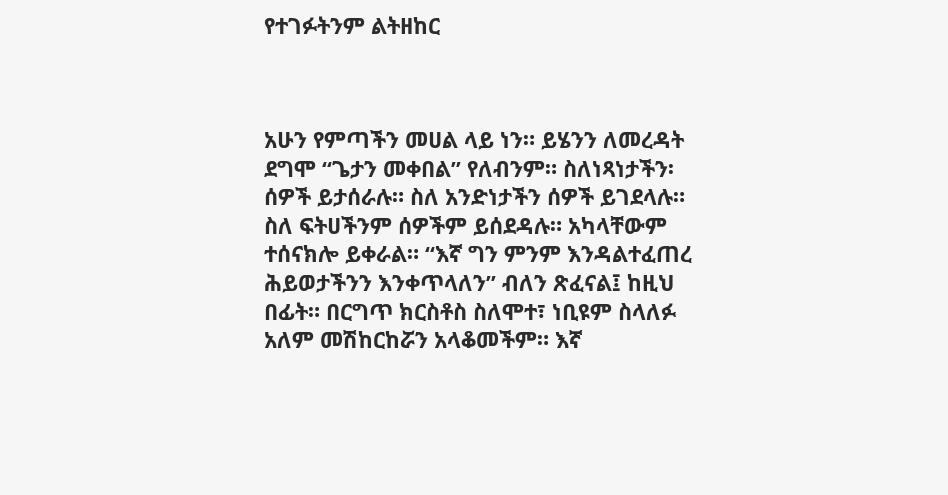የተገፉትንም ልትዘከር



አሁን የምጣችን መሀል ላይ ነን። ይሄንን ለመረዳት ደግሞ “ጌታን መቀበል” የለብንም። ስለነጻነታችን፡ ሰዎች ይታሰራሉ። ስለ አንድነታችን ሰዎች ይገደላሉ። ስለ ፍትሀችንም ሰዎችም ይሰደዳሉ። አካላቸውም ተሰናክሎ ይቀራል። “እኛ ግን ምንም እንዳልተፈጠረ ሕይወታችንን እንቀጥላለን” ብለን ጽፈናል፤ ከዚህ በፊት። በርግጥ ክርስቶስ ስለሞተ፣ ነቢዩም ስላለፉ አለም መሽከርከሯን አላቆመችም። እኛ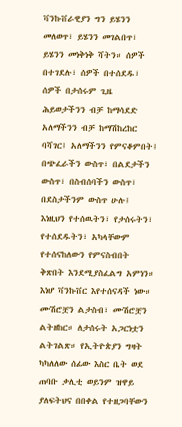ቫንኩቨራዊያን ግን ይሄንን መለወጥ፣ ይሄንን መገልበጥ፣ ይሄንን መነቅነቅ ሻትን። ሰዎች በተገደሉ፣ ሰዎች በተሰደዱ፣ ሰዎች በታሰሩም ጊዜ ሕይወታችንን ብቻ ከማሳደድ አለማችንን ብቻ ከማሽከረከር ባሻገር፤ አለማችንን የምናቆምበት፤ በጭፈራችን ውስጥ፣ በልደታችን ውስጥ፣ በስብሰባችን ውስጥ፣ በደስታችንም ውስጥ ሁሉ፤ እነዚህን የተሰዉትን፣ የታሰሩትን፣ የተሰደዱትን፣ አካላቸውም የተሰናከለውን የምናስብበት ቅጽበት እንደሚያስፈልግ አምነን። እነሆ ቫንኩቨር እየተሰናዳች ነው። ሙሽሮቿን ልታስብ፣ ሙሽሮቿን ልትዘከር። ለታሰሩት አጋርነቷን ልትገልጽ። የኢትዮጵያን ግዛት ካካለለው ሰፊው እስር ቤት ወደ ጠባቡ ቃሊቲ ወይንም ዝዋይ ያለፍትህና በበቀል የተዘጋባቸውን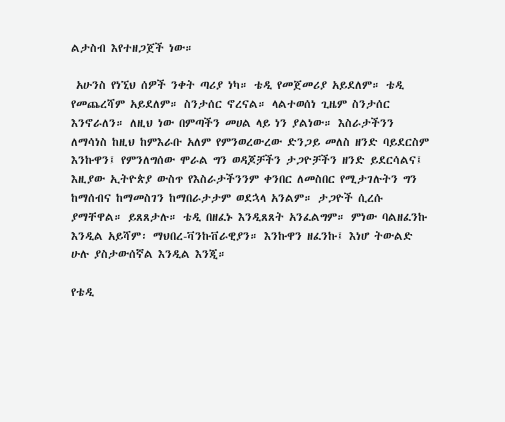ልታስብ እየተዘጋጀች ነው።

 አሁንስ የነኚህ ሰዎች ንቀት ጣሪያ ነካ። ቴዲ የመጀመሪያ አይደለም። ቴዲ የመጨረሻም አይደለም። ስንታሰር ኖረናል። ላልተወሰነ ጊዜም ስንታሰር እንኖራለን። ለዚህ ነው በምጣችን መሀል ላይ ነን ያልነው። እስራታችንን ለማሳነስ ከዚህ ከምእራቡ አለም የምንወረውረው ድንጋይ መለስ ዘንድ ባይደርስም እንኩዋን፤ የምንለግሰው ሞራል ግን ወዳጆቻችን ታጋዮቻችን ዘንድ ይደርሳልና፤ እዚያው ኢትዮጵያ ውስጥ የእስራታችንንም ቀንበር ለመስበር የሚታገሉትን ግን ከማሰብና ከማመስገን ከማበራታታም ወደኋላ አንልም። ታጋዮች ሲረሱ ያማቸዋል። ይጸጸታሉ። ቴዲ በዘፈኑ እንዲጸጸት አንፈልግም። ምነው ባልዘፈንኩ እንዲል አይሻም፡ ማህበረ-ቫንኩቨራዊያን። እንኩዋን ዘፈንኩ፤ እነሆ ትውልድ ሁሉ ያስታውሰኛል እንዲል እንጂ።

የቴዲ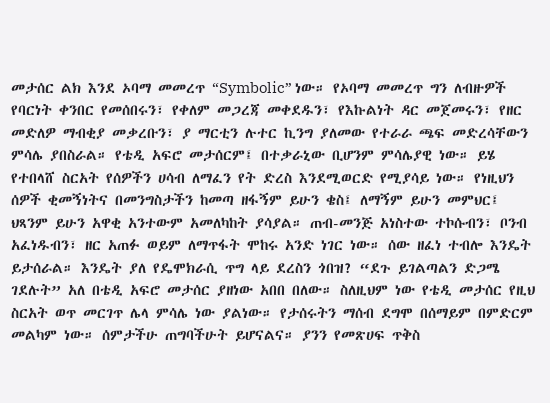መታሰር ልክ እንደ ኦባማ መመረጥ “Symbolic” ነው። የኦባማ መመረጥ ግን ለብዙዎች የባርነት ቀንበር የመሰበሩን፣ የቀለም መጋረጃ መቀደዱን፣ የእኩልነት ዳር መጀመሩን፣ የዘር መድለዎ ማብቂያ መቃረቡን፣ ያ ማርቲን ሉተር ኪንግ ያለመው የተራራ ጫፍ መድረሳቸውን ምሳሌ ያበስራል። የቴዲ አፍሮ መታሰርም፤ በተቃራኒው ቢሆንም ምሳሌያዊ ነው። ይሄ የተበላሸ ስርአት የሰዎችን ሀሳብ ለማፈን የት ድረስ እንደሚወርድ የሚያሳይ ነው። የነዚህን ሰዎች ቂመኝነትና በመንግስታችን ከመጣ ዘፋኝም ይሁን ቄስ፤ ለማኝም ይሁን መምህር፤ ህጻንም ይሁን አዋቂ አንተውም አመለካከት ያሳያል። ጠብ-መንጅ አነስተው ተኮሱብን፣ ቦንብ አፈነዱብን፣ ዘር አጠፉ ወይም ለማጥፋት ሞከሩ አንድ ነገር ነው። ሰው ዘፈነ ተብሎ እንዴት ይታሰራል። እንዴት ያለ የዴሞክራሲ ጥግ ላይ ደረስን ጎበዝ? “ደጉ ይገልጣልን ድጋሜ ገደሉት” አለ በቴዲ አፍሮ መታሰር ያዘነው አበበ በለው። ስለዚህም ነው የቴዲ መታሰር የዚህ ስርአት ወጥ መርገጥ ሌላ ምሳሌ ነው ያልነው። የታሰሩትን ማሰብ ደግሞ በሰማይም በምድርም መልካም ነው። ሰምታችሁ ጠግባችሁት ይሆናልና። ያንን የመጽሀፍ ጥቅስ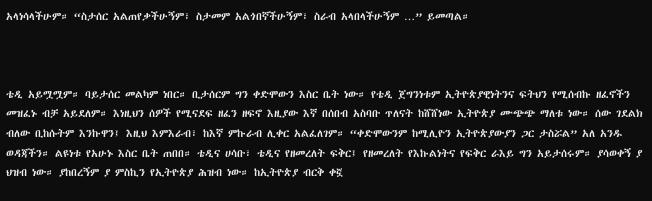አላነሳላችሁም። “ስታሰር አልጠየቃችሁኝም፣ ስታመም አልጎበኛችሁኝም፣ ስራብ አላበላችሁኝም …” ይመጣል።



ቴዲ አይሟሟም። ባይታሰር መልካም ነበር። ቢታሰርም ግን ቀድሞውን እስር ቤት ነው። የቴዲ ጀግንነቱም ኢትዮጵያዊነትንና ፍትህን የሚሰብኩ ዘፈኖችን መዝፈኑ ብቻ አይደለም። እነዚህን ሰዎች የሚናደፍ ዘፈን ዘፍኖ እዚያው እኛ በሰበብ አስባቡ ጥለናት ከሸሸነው ኢትዮጵያ ሙጭጭ ማለቱ ነው። ሰው ገደልክ ብለው ቢከሱትም እንኩዋን፤ እዚህ እምእራብ፣ ከእኛ ምኩራብ ሊቀር አልፈለገም። “ቀድሞውንም ከሚሊዮን ኢትዮጵያውያን ጋር ታስሯል” አለ አንዱ ወዳጃችን። ልዩነቱ የአሁኑ እስር ቤት ጠበበ። ቴዲና ሀሳቡ፣ ቴዲና የዘመረለት ፍቅር፤ የዘመረለት የእኩልነትና የፍቅር ራእይ ግን አይታሰሩም። ያሳወቀኝ ያ ህዝብ ነው። ያከበረኝም ያ ምስኪን የኢትዮጵያ ሕዝብ ነው። ከኢትዮጵያ ብርቅ ቀኟ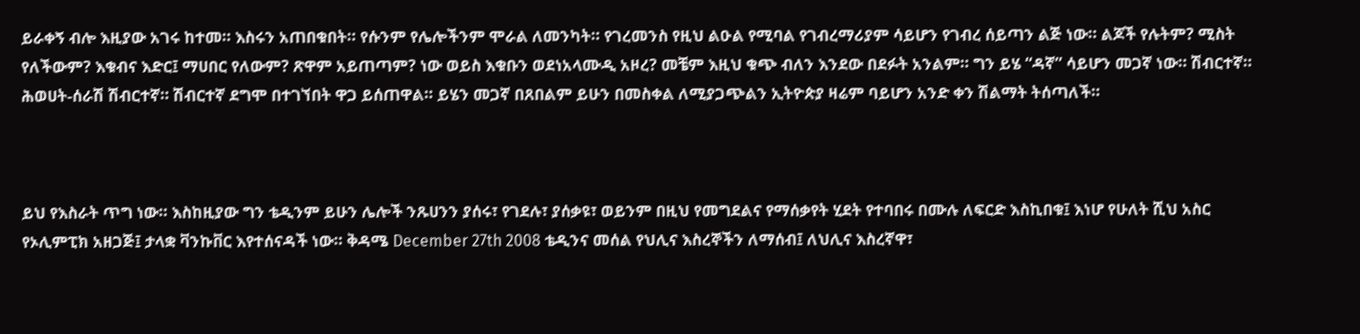ይራቀኝ ብሎ እዚያው አገሩ ከተመ። እስሩን አጠበቁበት። የሱንም የሌሎችንም ሞራል ለመንካት። የገረመንስ የዚህ ልዑል የሚባል የገብረማሪያም ሳይሆን የገብረ ሰይጣን ልጅ ነው። ልጆች የሉትም? ሚስት የለችውም? እቁብና እድር፤ ማሀበር የለውም? ጽዋም አይጠጣም? ነው ወይስ እቁቡን ወደነአላሙዲ አዞረ? መቼም እዚህ ቁጭ ብለን እንደው በደፉት አንልም። ግን ይሄ “ዳኛ” ሳይሆን መጋኛ ነው። ሽብርተኛ። ሕወሀት-ሰራሽ ሽብርተኛ። ሽብርተኛ ደግሞ በተገኘበት ዋጋ ይሰጠዋል። ይሄን መጋኛ በጸበልም ይሁን በመስቀል ለሚያጋጭልን ኢትዮጵያ ዛሬም ባይሆን አንድ ቀን ሽልማት ትሰጣለች።



ይህ የእስራት ጥግ ነው። እስከዚያው ግን ቴዲንም ይሁን ሌሎች ንጹሀንን ያሰሩ፣ የገደሉ፣ ያሰቃዩ፣ ወይንም በዚህ የመግደልና የማሰቃየት ሂደት የተባበሩ በሙሉ ለፍርድ እስኪበቁ፤ እነሆ የሁለት ሺህ አስር የኦሊምፒክ አዘጋጅ፤ ታላቋ ቫንኩቨር እየተሰናዳች ነው። ቅዳሜ December 27th 2008 ቴዲንና መሰል የህሊና እስረኞችን ለማሰብ፤ ለህሊና እስረኛዋ፣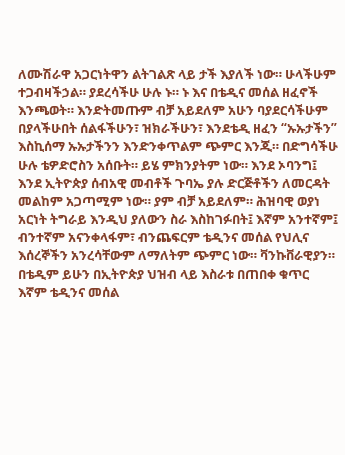ለሙሽራዋ አጋርነትዋን ልትገልጽ ላይ ታች እያለች ነው። ሁላችሁም ተጋብዛችኃል። ያደረሳችሁ ሁሉ ኑ። ኑ እና በቴዲና መሰል ዘፈኖች እንጫወት። እንድትመጡም ብቻ አይደለም አሁን ባያደርሳችሁም በያላችሁበት ሰልፋችሁን፣ ዝክራችሁን፣ እንደቴዲ ዘፈን “ኡኡታችን” እስኪሰማ ኡኡታችንን እንድንቀጥልም ጭምር እንጂ። በድግሳችሁ ሁሉ ቴዎድሮስን አሰቡት። ይሄ ምክንያትም ነው። እንደ ኦባንግ፤ እንደ ኢትዮጵያ ሰብአዊ መብቶች ጉባኤ ያሉ ድርጅቶችን ለመርዳት መልከም አጋጣሚም ነው። ያም ብቻ አይደለም። ሕዝባዊ ወያነ አርነት ትግራይ እንዲህ ያለውን ስራ እስከገፉበት፤ እኛም አንተኛም፤ ብንተኛም አናንቀላፋም፣ ብንጨፍርም ቴዲንና መሰል የህሊና እሰረኞችን አንረሳቸውም ለማለትም ጭምር ነው። ቫንኩቨራዊያን። በቴዲም ይሁን በኢትዮጵያ ህዝብ ላይ እስራቱ በጠበቀ ቁጥር እኛም ቴዲንና መሰል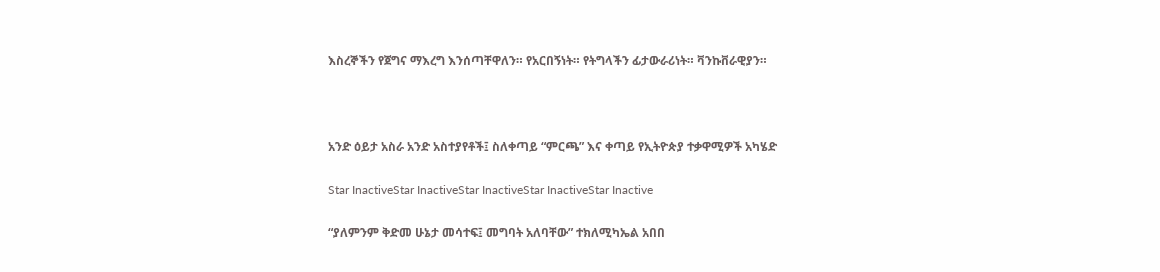እስረኞችን የጀግና ማእረግ እንሰጣቸዋለን። የአርበኝነት። የትግላችን ፊታውራሪነት። ቫንኩቨራዊያን።



አንድ ዕይታ አስራ አንድ አስተያየቶች፤ ስለቀጣይ “ምርጫ” እና ቀጣይ የኢትዮጵያ ተቃዋሚዎች አካሄድ

Star InactiveStar InactiveStar InactiveStar InactiveStar Inactive

“ያለምንም ቅድመ ሁኔታ መሳተፍ፤ መግባት አለባቸው” ተክለሚካኤል አበበ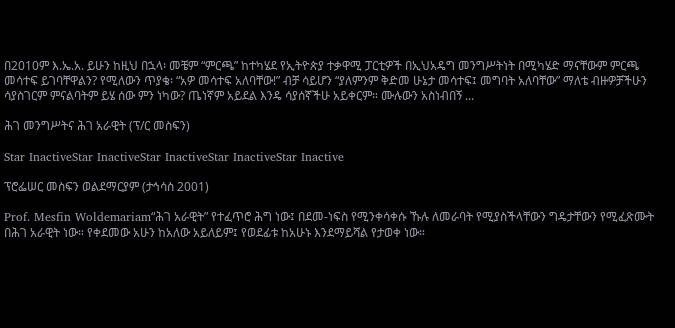በ2010ም እ.ኤ.አ. ይሁን ከዚህ በኋላ፡ መቼም “ምርጫ” ከተካሄደ የኢትዮጵያ ተቃዋሚ ፓርቲዎች በኢህአዴግ መንግሥትነት በሚካሄድ ማናቸውም ምርጫ መሳተፍ ይገባቸዋልን? የሚለውን ጥያቄ፡ “አዎ መሳተፍ አለባቸው!” ብቻ ሳይሆን “ያለምንም ቅድመ ሁኔታ መሳተፍ፤ መግባት አለባቸው” ማለቴ ብዙዎቻችሁን ሳያስገርም ምናልባትም ይሄ ሰው ምን ነካው? ጤነኛም አይደል እንዴ ሳያሰኛችሁ አይቀርም። ሙሉውን አስነብበኝ ...

ሕገ መንግሥትና ሕገ አራዊት (ፕ/ር መስፍን)

Star InactiveStar InactiveStar InactiveStar InactiveStar Inactive

ፕሮፌሠር መስፍን ወልደማርያም (ታኅሳስ 2001)

Prof. Mesfin Woldemariam“ሕገ አራዊት” የተፈጥሮ ሕግ ነው፤ በደመ-ነፍስ የሚንቀሳቀሱ ኹሉ ለመራባት የሚያስችላቸውን ግዴታቸውን የሚፈጽሙት በሕገ አራዊት ነው። የቀደመው አሁን ከአለው አይለይም፤ የወደፊቱ ከአሁኑ እንደማይሻል የታወቀ ነው።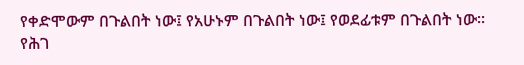የቀድሞውም በጉልበት ነው፤ የአሁኑም በጉልበት ነው፤ የወደፊቱም በጉልበት ነው። የሕገ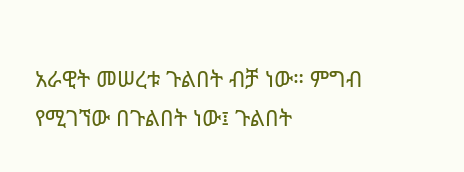አራዊት መሠረቱ ጉልበት ብቻ ነው። ምግብ የሚገኘው በጉልበት ነው፤ ጉልበት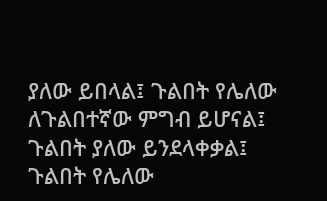ያለው ይበላል፤ ጉልበት የሌለው ለጉልበተኛው ምግብ ይሆናል፤ ጉልበት ያለው ይንደላቀቃል፤ ጉልበት የሌለው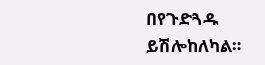በየጉድጓዱ ይሽሎከለካል።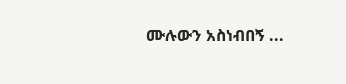ሙሉውን አስነብበኝ ...